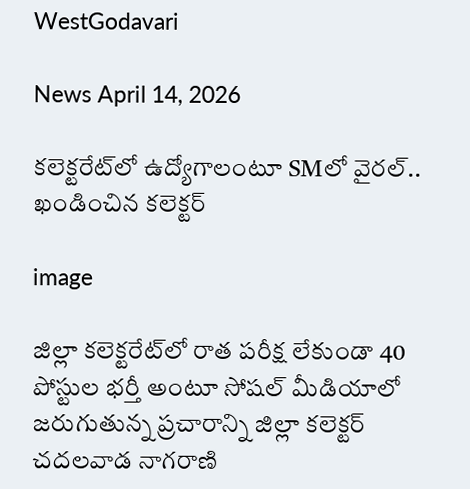WestGodavari

News April 14, 2026

కలెక్టరేట్‌లో ఉద్యోగాలంటూ SMలో వైరల్.. ఖండించిన కలెక్టర్

image

జిల్లా కలెక్టరేట్‌లో రాత పరీక్ష లేకుండా 40 పోస్టుల భర్తీ అంటూ సోషల్ మీడియాలో జరుగుతున్న ప్రచారాన్ని జిల్లా కలెక్టర్ చదలవాడ నాగరాణి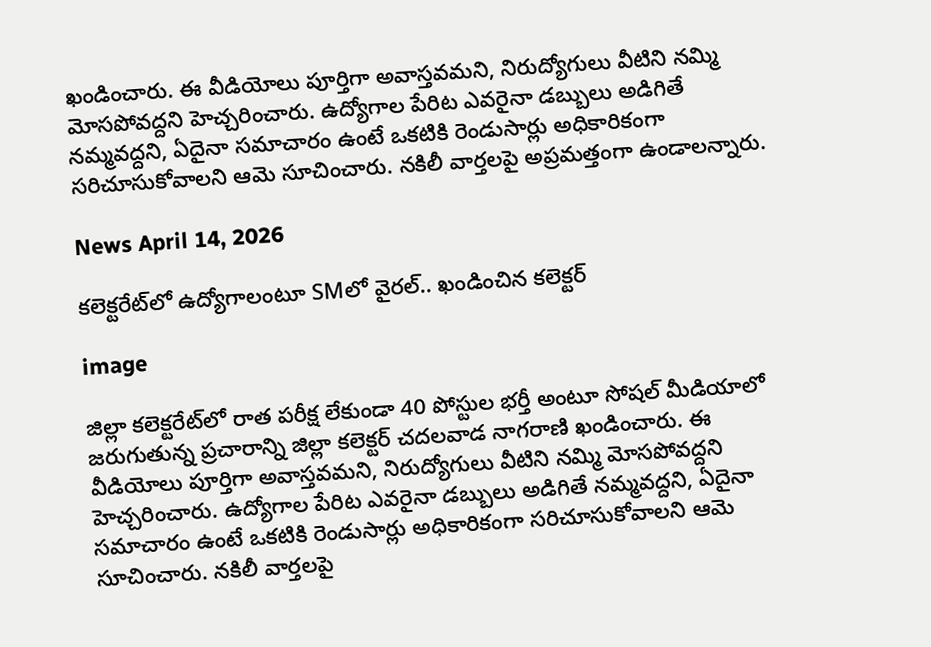ఖండించారు. ఈ వీడియోలు పూర్తిగా అవాస్తవమని, నిరుద్యోగులు వీటిని నమ్మి మోసపోవద్దని హెచ్చరించారు. ఉద్యోగాల పేరిట ఎవరైనా డబ్బులు అడిగితే నమ్మవద్దని, ఏదైనా సమాచారం ఉంటే ఒకటికి రెండుసార్లు అధికారికంగా సరిచూసుకోవాలని ఆమె సూచించారు. నకిలీ వార్తలపై అప్రమత్తంగా ఉండాలన్నారు.

News April 14, 2026

కలెక్టరేట్‌లో ఉద్యోగాలంటూ SMలో వైరల్.. ఖండించిన కలెక్టర్

image

జిల్లా కలెక్టరేట్‌లో రాత పరీక్ష లేకుండా 40 పోస్టుల భర్తీ అంటూ సోషల్ మీడియాలో జరుగుతున్న ప్రచారాన్ని జిల్లా కలెక్టర్ చదలవాడ నాగరాణి ఖండించారు. ఈ వీడియోలు పూర్తిగా అవాస్తవమని, నిరుద్యోగులు వీటిని నమ్మి మోసపోవద్దని హెచ్చరించారు. ఉద్యోగాల పేరిట ఎవరైనా డబ్బులు అడిగితే నమ్మవద్దని, ఏదైనా సమాచారం ఉంటే ఒకటికి రెండుసార్లు అధికారికంగా సరిచూసుకోవాలని ఆమె సూచించారు. నకిలీ వార్తలపై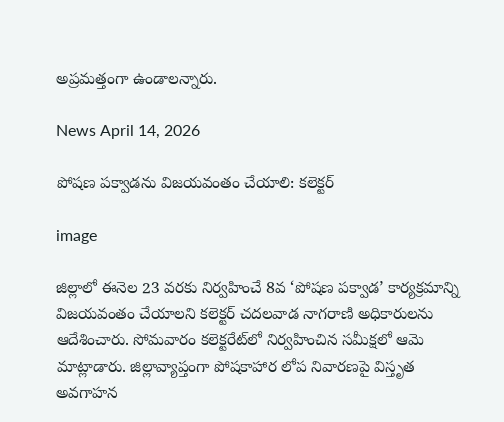అప్రమత్తంగా ఉండాలన్నారు.

News April 14, 2026

పోషణ పక్వాడను విజయవంతం చేయాలి: కలెక్టర్

image

జిల్లాలో ఈనెల 23 వరకు నిర్వహించే 8వ ‘పోషణ పక్వాడ’ కార్యక్రమాన్ని విజయవంతం చేయాలని కలెక్టర్ చదలవాడ నాగరాణి అధికారులను ఆదేశించారు. సోమవారం కలెక్టరేట్‌లో నిర్వహించిన సమీక్షలో ఆమె మాట్లాడారు. జిల్లావ్యాప్తంగా పోషకాహార లోప నివారణపై విస్తృత అవగాహన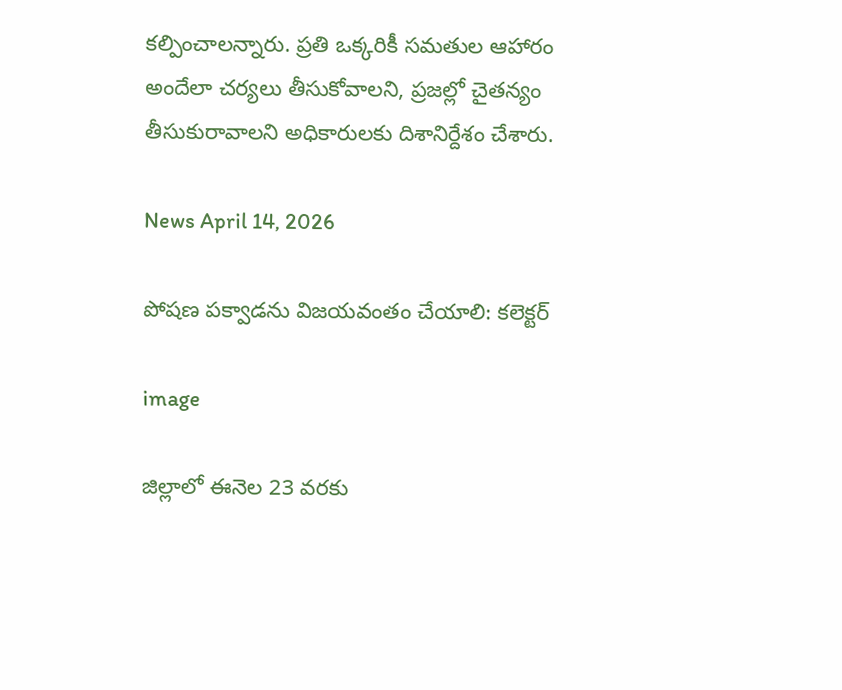కల్పించాలన్నారు. ప్రతి ఒక్కరికీ సమతుల ఆహారం అందేలా చర్యలు తీసుకోవాలని, ప్రజల్లో చైతన్యం తీసుకురావాలని అధికారులకు దిశానిర్దేశం చేశారు.

News April 14, 2026

పోషణ పక్వాడను విజయవంతం చేయాలి: కలెక్టర్

image

జిల్లాలో ఈనెల 23 వరకు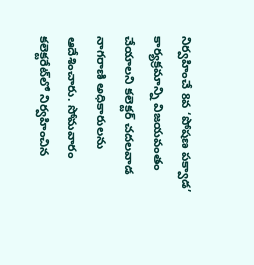నిర్వహించే 8వ ‘పోషణ పక్వాడ’ కార్యక్రమాన్ని విజయవంతం చేయాలని కలెక్టర్ చదలవాడ నాగరాణి అధికారులను ఆదేశించారు. సోమవారం కలెక్టరేట్‌లో నిర్వహించిన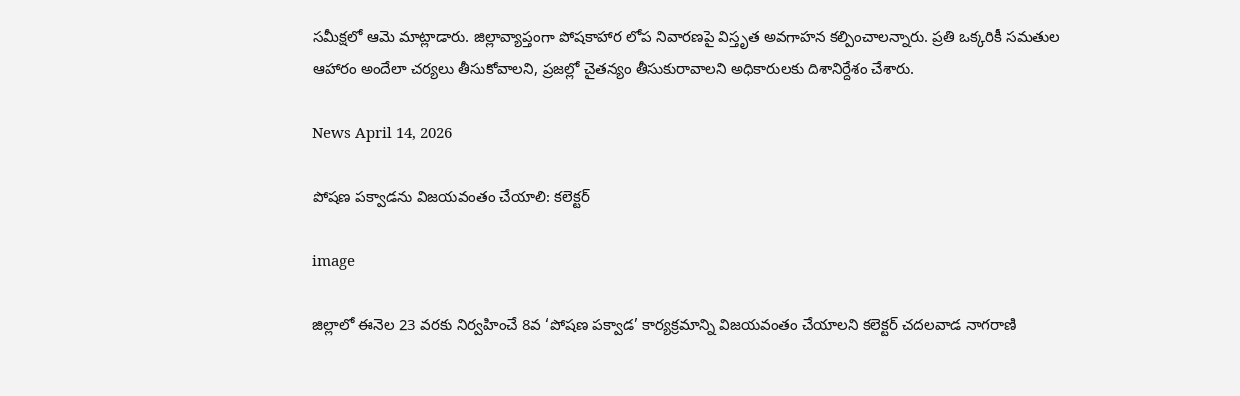సమీక్షలో ఆమె మాట్లాడారు. జిల్లావ్యాప్తంగా పోషకాహార లోప నివారణపై విస్తృత అవగాహన కల్పించాలన్నారు. ప్రతి ఒక్కరికీ సమతుల ఆహారం అందేలా చర్యలు తీసుకోవాలని, ప్రజల్లో చైతన్యం తీసుకురావాలని అధికారులకు దిశానిర్దేశం చేశారు.

News April 14, 2026

పోషణ పక్వాడను విజయవంతం చేయాలి: కలెక్టర్

image

జిల్లాలో ఈనెల 23 వరకు నిర్వహించే 8వ ‘పోషణ పక్వాడ’ కార్యక్రమాన్ని విజయవంతం చేయాలని కలెక్టర్ చదలవాడ నాగరాణి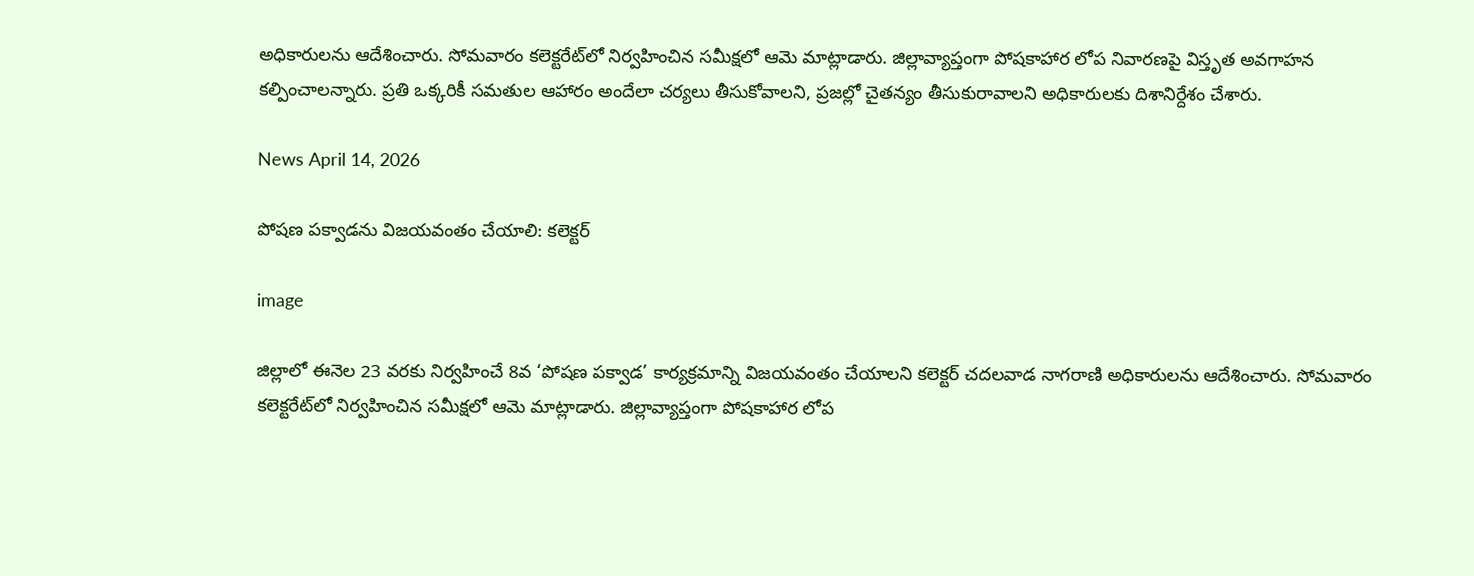అధికారులను ఆదేశించారు. సోమవారం కలెక్టరేట్‌లో నిర్వహించిన సమీక్షలో ఆమె మాట్లాడారు. జిల్లావ్యాప్తంగా పోషకాహార లోప నివారణపై విస్తృత అవగాహన కల్పించాలన్నారు. ప్రతి ఒక్కరికీ సమతుల ఆహారం అందేలా చర్యలు తీసుకోవాలని, ప్రజల్లో చైతన్యం తీసుకురావాలని అధికారులకు దిశానిర్దేశం చేశారు.

News April 14, 2026

పోషణ పక్వాడను విజయవంతం చేయాలి: కలెక్టర్

image

జిల్లాలో ఈనెల 23 వరకు నిర్వహించే 8వ ‘పోషణ పక్వాడ’ కార్యక్రమాన్ని విజయవంతం చేయాలని కలెక్టర్ చదలవాడ నాగరాణి అధికారులను ఆదేశించారు. సోమవారం కలెక్టరేట్‌లో నిర్వహించిన సమీక్షలో ఆమె మాట్లాడారు. జిల్లావ్యాప్తంగా పోషకాహార లోప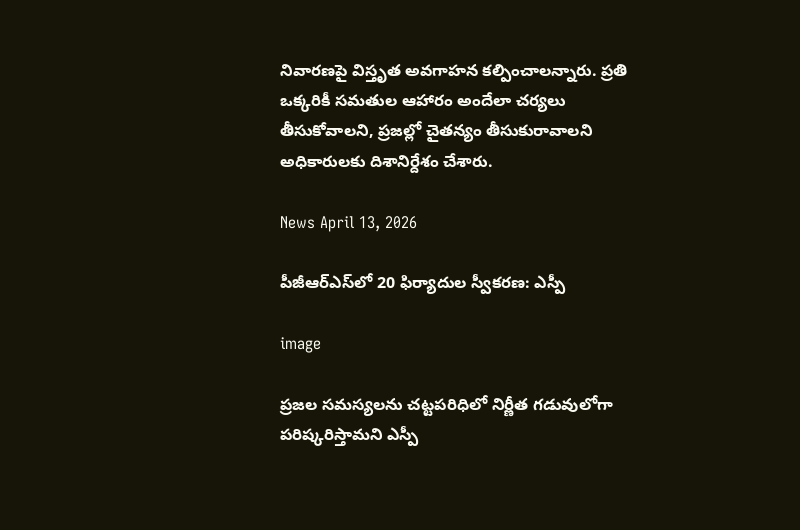నివారణపై విస్తృత అవగాహన కల్పించాలన్నారు. ప్రతి ఒక్కరికీ సమతుల ఆహారం అందేలా చర్యలు తీసుకోవాలని, ప్రజల్లో చైతన్యం తీసుకురావాలని అధికారులకు దిశానిర్దేశం చేశారు.

News April 13, 2026

పీజీఆర్ఎస్‌లో 20 ఫిర్యాదుల స్వీకరణ: ఎస్పీ

image

ప్రజల సమస్యలను చట్టపరిధిలో నిర్ణీత గడువులోగా పరిష్కరిస్తామని ఎస్పీ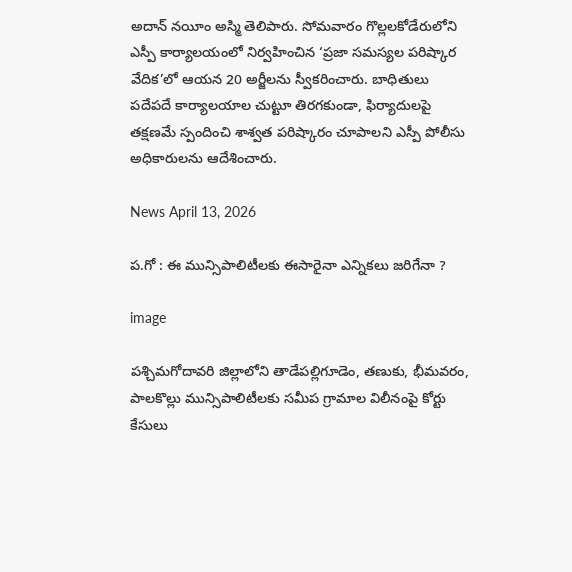అదాన్ నయీం అస్మి తెలిపారు. సోమవారం గొల్లలకోడేరులోని ఎస్పీ కార్యాలయంలో నిర్వహించిన ‘ప్రజా సమస్యల పరిష్కార వేదిక’లో ఆయన 20 అర్జీలను స్వీకరించారు. బాధితులు పదేపదే కార్యాలయాల చుట్టూ తిరగకుండా, ఫిర్యాదులపై తక్షణమే స్పందించి శాశ్వత పరిష్కారం చూపాలని ఎస్పీ పోలీసు అధికారులను ఆదేశించారు.

News April 13, 2026

ప.గో : ఈ మున్సిపాలిటీలకు ఈసారైనా ఎన్నికలు జరిగేనా ?

image

పశ్చిమగోదావరి జిల్లాలోని తాడేపల్లిగూడెం, తణుకు, భీమవరం, పాలకొల్లు మున్సిపాలిటీలకు సమీప గ్రామాల విలీనంపై కోర్టు కేసులు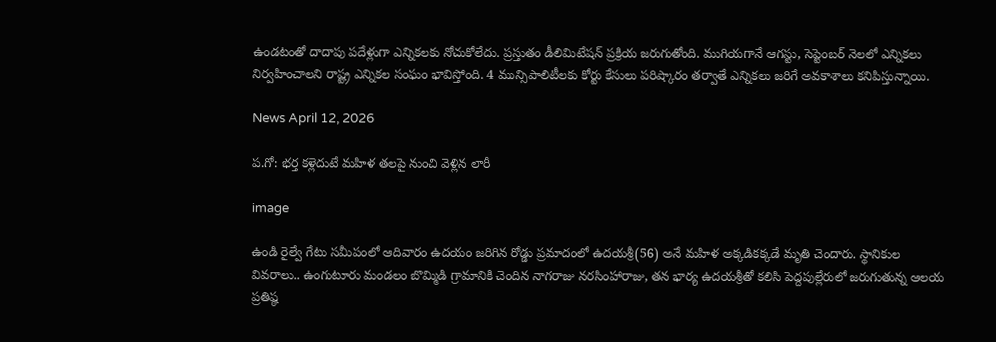ఉండటంతో దాదాపు పదేళ్లుగా ఎన్నికలకు నోచుకోలేదు. ప్రస్తుతం డీలిమిటేషన్ ప్రక్రియ జరుగుతోంది. ముగియగానే ఆగస్టు, సెప్టెంబర్ నెలలో ఎన్నికలు నిర్వహించాలని రాష్ట్ర ఎన్నికల సంఘం భావిస్తోంది. 4 మున్సిపాలిటీలకు కోర్టు కేసులు పరిష్కారం తర్వాతే ఎన్నికలు జరిగే అవకాశాలు కనిపిస్తున్నాయి.

News April 12, 2026

ప.గో: భర్త కళ్లెదుటే మహిళ తలపై నుంచి వెళ్లిన లారీ

image

ఉండి రైల్వే గేటు సమీపంలో ఆదివారం ఉదయం జరిగిన రోడ్డు ప్రమాదంలో ఉదయశ్రీ(56) అనే మహిళ అక్కడికక్కడే మృతి చెందారు. స్థానికుల వివరాలు.. ఉంగుటూరు మండలం బొమ్మిడి గ్రామానికి చెందిన నాగరాజు నరసింహారాజు, తన భార్య ఉదయశ్రీతో కలిసి పెద్దపుల్లేరులో జరుగుతున్న ఆలయ ప్రతిష్ఠ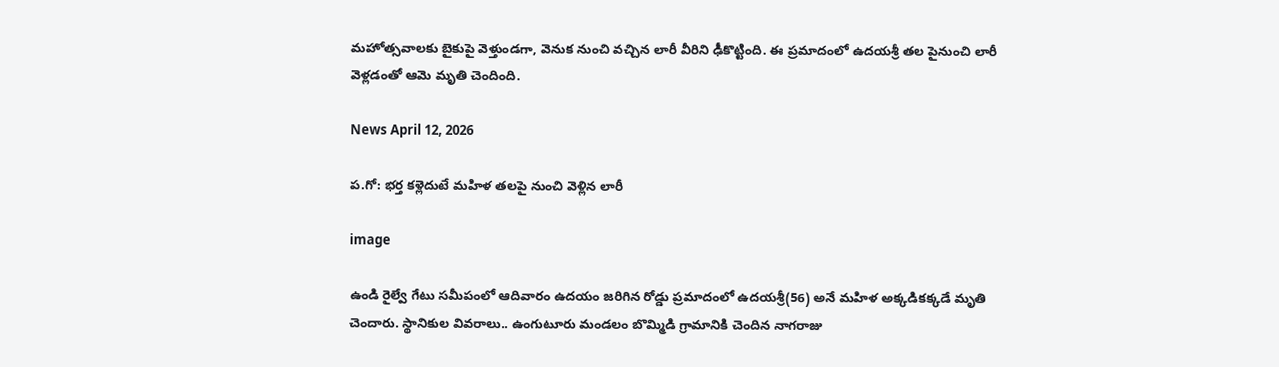మహోత్సవాలకు బైకుపై వెళ్తుండగా, వెనుక నుంచి వచ్చిన లారీ వీరిని ఢీకొట్టింది. ఈ ప్రమాదంలో ఉదయశ్రీ తల పైనుంచి లారీ వెళ్లడంతో ఆమె మృతి చెందింది.

News April 12, 2026

ప.గో: భర్త కళ్లెదుటే మహిళ తలపై నుంచి వెళ్లిన లారీ

image

ఉండి రైల్వే గేటు సమీపంలో ఆదివారం ఉదయం జరిగిన రోడ్డు ప్రమాదంలో ఉదయశ్రీ(56) అనే మహిళ అక్కడికక్కడే మృతి చెందారు. స్థానికుల వివరాలు.. ఉంగుటూరు మండలం బొమ్మిడి గ్రామానికి చెందిన నాగరాజు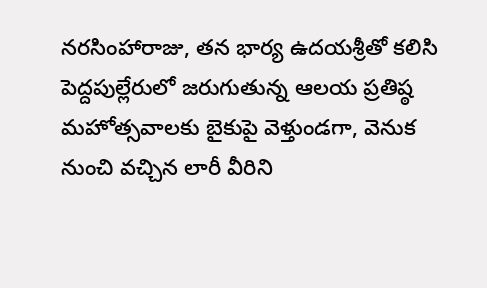నరసింహారాజు, తన భార్య ఉదయశ్రీతో కలిసి పెద్దపుల్లేరులో జరుగుతున్న ఆలయ ప్రతిష్ఠ మహోత్సవాలకు బైకుపై వెళ్తుండగా, వెనుక నుంచి వచ్చిన లారీ వీరిని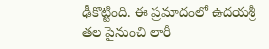ఢీకొట్టింది. ఈ ప్రమాదంలో ఉదయశ్రీ తల పైనుంచి లారీ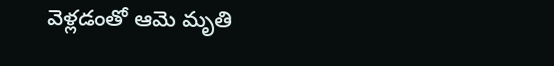వెళ్లడంతో ఆమె మృతి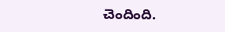చెందింది.